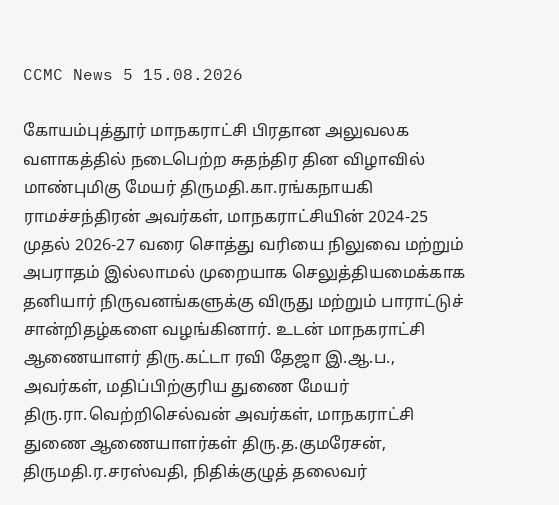CCMC News 5 15.08.2026

கோயம்புத்தூர் மாநகராட்சி பிரதான அலுவலக வளாகத்தில் நடைபெற்ற சுதந்திர தின விழாவில் மாண்புமிகு மேயர் திருமதி.கா.ரங்கநாயகி ராமச்சந்திரன் அவர்கள், மாநகராட்சியின் 2024-25 முதல் 2026-27 வரை சொத்து வரியை நிலுவை மற்றும் அபராதம் இல்லாமல் முறையாக செலுத்தியமைக்காக தனியார் நிருவனங்களுக்கு விருது மற்றும் பாராட்டுச் சான்றிதழ்களை வழங்கினார். உடன் மாநகராட்சி ஆணையாளர் திரு.கட்டா ரவி தேஜா இ.ஆ.ப., அவர்கள், மதிப்பிற்குரிய துணை மேயர் திரு.ரா.வெற்றிசெல்வன் அவர்கள், மாநகராட்சி துணை ஆணையாளர்கள் திரு.த.குமரேசன், திருமதி.ர.சரஸ்வதி, நிதிக்குழுத் தலைவர்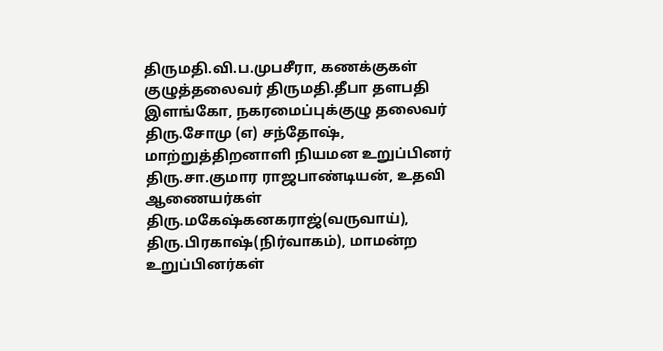திருமதி.வி.ப.முபசீரா, கணக்குகள் குழுத்தலைவர் திருமதி.தீபா தளபதி இளங்கோ, நகரமைப்புக்குழு தலைவர் திரு.சோமு (எ) சந்தோஷ், மாற்றுத்திறனாளி நியமன உறுப்பினர் திரு.சா.குமார ராஜபாண்டியன், உதவி ஆணையர்கள் திரு.மகேஷ்கனகராஜ்(வருவாய்), திரு.பிரகாஷ்(நிர்வாகம்), மாமன்ற உறுப்பினர்கள்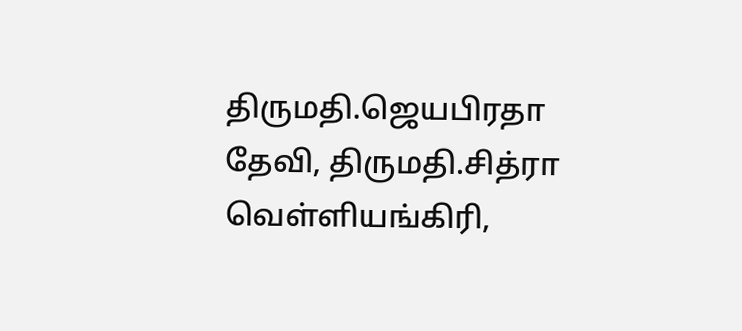திருமதி.ஜெயபிரதா தேவி, திருமதி.சித்ரா வெள்ளியங்கிரி,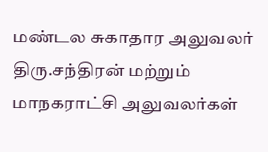மண்டல சுகாதார அலுவலர் திரு.சந்திரன் மற்றும் மாநகராட்சி அலுவலர்கள்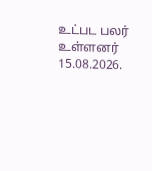உட்பட பலர் உள்ளனர் 15.08.2026.